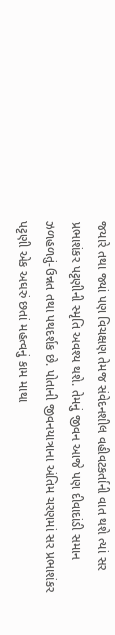જયારે તથા જ્યાં પણ વિચક્ષણ તેમજ સંવેદનશીલ વહીવટકર્તાની વાત થશે ત્યાં સર પ્રભાશંકર પટ્ટણીની સ્મૃતિ અવશ્ય થશે. તેમનું જીવન આજે પણ દીવાદાંડી સમાન ઝળહળતું-ઉન્નત તથા પથદર્શક છે. પોતાની જીવનયાત્રાના અંતિમ ચરણમાં સર પ્રભાશંકર પટ્ટણી એક અઘરું છતાં મહત્વનું કામ માથા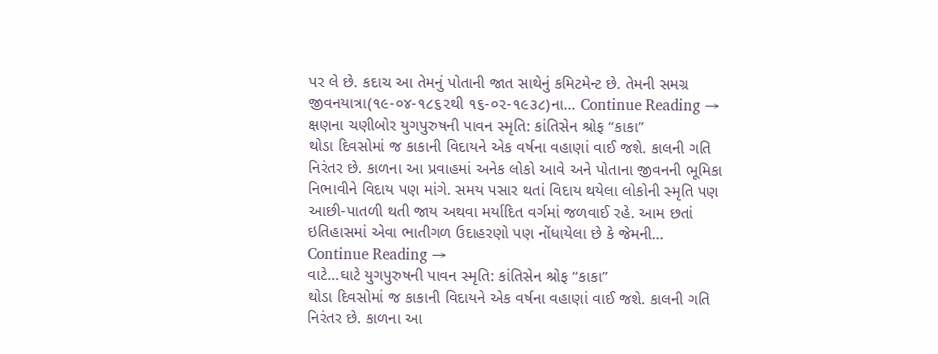પર લે છે. કદાચ આ તેમનું પોતાની જાત સાથેનું કમિટમેન્ટ છે. તેમની સમગ્ર જીવનયાત્રા(૧૯-૦૪-૧૮૬૨થી ૧૬-૦૨-૧૯૩૮)ના... Continue Reading →
ક્ષણના ચણીબોર યુગપુરુષની પાવન સ્મૃતિ: કાંતિસેન શ્રોફ “કાકા”
થોડા દિવસોમાં જ કાકાની વિદાયને એક વર્ષના વહાણાં વાઈ જશે. કાલની ગતિ નિરંતર છે. કાળના આ પ્રવાહમાં અનેક લોકો આવે અને પોતાના જીવનની ભૂમિકા નિભાવીને વિદાય પણ માંગે. સમય પસાર થતાં વિદાય થયેલા લોકોની સ્મૃતિ પણ આછી-પાતળી થતી જાય અથવા મર્યાદિત વર્ગમાં જળવાઈ રહે. આમ છતાં ઇતિહાસમાં એવા ભાતીગળ ઉદાહરણો પણ નોંધાયેલા છે કે જેમની... Continue Reading →
વાટે…ઘાટે યુગપુરુષની પાવન સ્મૃતિ: કાંતિસેન શ્રોફ “કાકા”
થોડા દિવસોમાં જ કાકાની વિદાયને એક વર્ષના વહાણાં વાઈ જશે. કાલની ગતિ નિરંતર છે. કાળના આ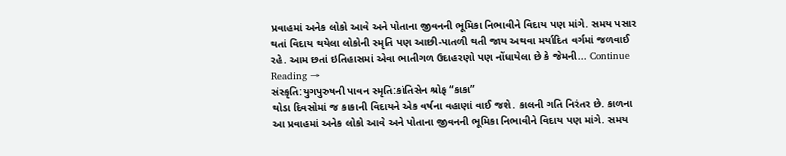પ્રવાહમાં અનેક લોકો આવે અને પોતાના જીવનની ભૂમિકા નિભાવીને વિદાય પણ માંગે. સમય પસાર થતાં વિદાય થયેલા લોકોની સ્મૃતિ પણ આછી-પાતળી થતી જાય અથવા મર્યાદિત વર્ગમાં જળવાઈ રહે. આમ છતાં ઇતિહાસમાં એવા ભાતીગળ ઉદાહરણો પણ નોંધાયેલા છે કે જેમની... Continue Reading →
સંસ્કૃતિ:યુગપુરુષની પાવન સ્મૃતિ:કાંતિસેન શ્રોફ “કાકા”
થોડા દિવસોમાં જ કાકાની વિદાયને એક વર્ષના વહાણાં વાઈ જશે. કાલની ગતિ નિરંતર છે. કાળના આ પ્રવાહમાં અનેક લોકો આવે અને પોતાના જીવનની ભૂમિકા નિભાવીને વિદાય પણ માંગે. સમય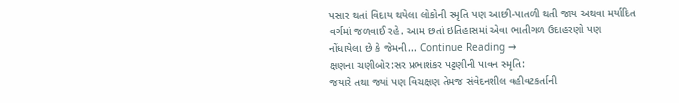પસાર થતાં વિદાય થયેલા લોકોની સ્મૃતિ પણ આછી-પાતળી થતી જાય અથવા મર્યાદિત વર્ગમાં જળવાઈ રહે. આમ છતાં ઇતિહાસમાં એવા ભાતીગળ ઉદાહરણો પણ નોંધાયેલા છે કે જેમની... Continue Reading →
ક્ષણના ચણીબોર:સર પ્રભાશંકર પટ્ટણીની પાવન સ્મૃતિ:
જયારે તથા જ્યાં પણ વિચક્ષણ તેમજ સંવેદનશીલ વહીવટકર્તાની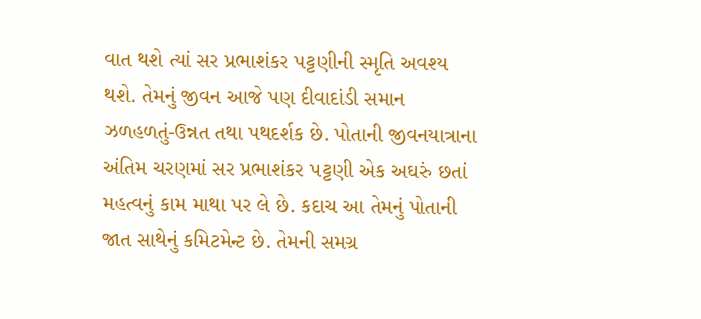વાત થશે ત્યાં સર પ્રભાશંકર પટ્ટણીની સ્મૃતિ અવશ્ય થશે. તેમનું જીવન આજે પણ દીવાદાંડી સમાન ઝળહળતું-ઉન્નત તથા પથદર્શક છે. પોતાની જીવનયાત્રાના અંતિમ ચરણમાં સર પ્રભાશંકર પટ્ટણી એક અઘરું છતાં મહત્વનું કામ માથા પર લે છે. કદાચ આ તેમનું પોતાની જાત સાથેનું કમિટમેન્ટ છે. તેમની સમગ્ર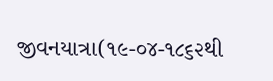જીવનયાત્રા(૧૯-૦૪-૧૮૬૨થી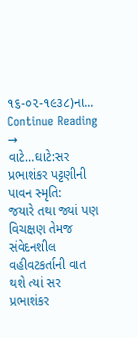૧૬-૦૨-૧૯૩૮)ના... Continue Reading →
વાટે…ઘાટે:સર પ્રભાશંકર પટ્ટણીની પાવન સ્મૃતિ:
જયારે તથા જ્યાં પણ વિચક્ષણ તેમજ સંવેદનશીલ વહીવટકર્તાની વાત થશે ત્યાં સર પ્રભાશંકર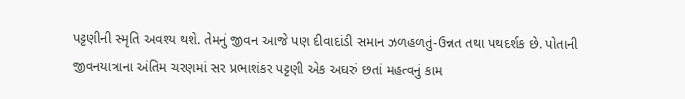પટ્ટણીની સ્મૃતિ અવશ્ય થશે. તેમનું જીવન આજે પણ દીવાદાંડી સમાન ઝળહળતું-ઉન્નત તથા પથદર્શક છે. પોતાની જીવનયાત્રાના અંતિમ ચરણમાં સર પ્રભાશંકર પટ્ટણી એક અઘરું છતાં મહત્વનું કામ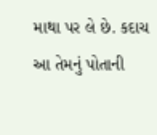માથા પર લે છે. કદાચ આ તેમનું પોતાની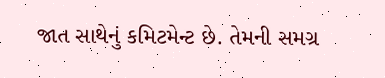જાત સાથેનું કમિટમેન્ટ છે. તેમની સમગ્ર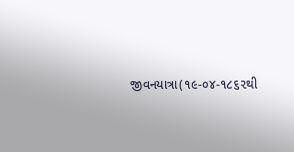જીવનયાત્રા(૧૯-૦૪-૧૮૬૨થી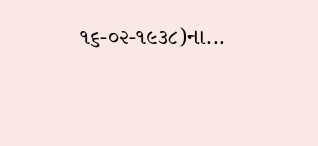૧૬-૦૨-૧૯૩૮)ના...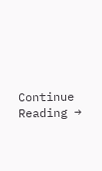Continue Reading →